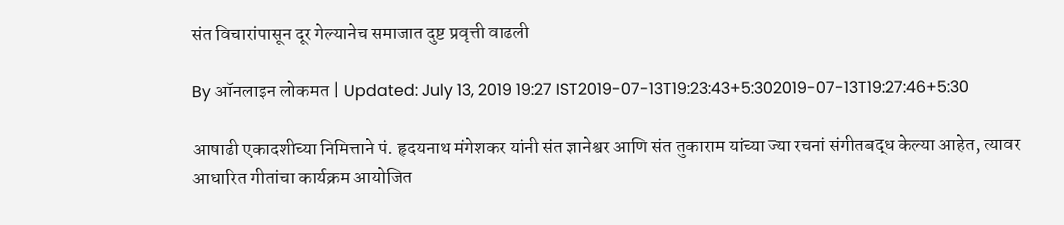संत विचारांपासून दूर गेल्यानेच समाजात दुष्ट प्रवृत्ती वाढली

By ऑनलाइन लोकमत | Updated: July 13, 2019 19:27 IST2019-07-13T19:23:43+5:302019-07-13T19:27:46+5:30

आषाढी एकादशीच्या निमित्ताने पं. हृदयनाथ मंगेशकर यांनी संत ज्ञानेश्वर आणि संत तुकाराम यांच्या ज्या रचनां संगीतबद्ध केल्या आहेत, त्यावर आधारित गीतांचा कार्यक्रम आयोजित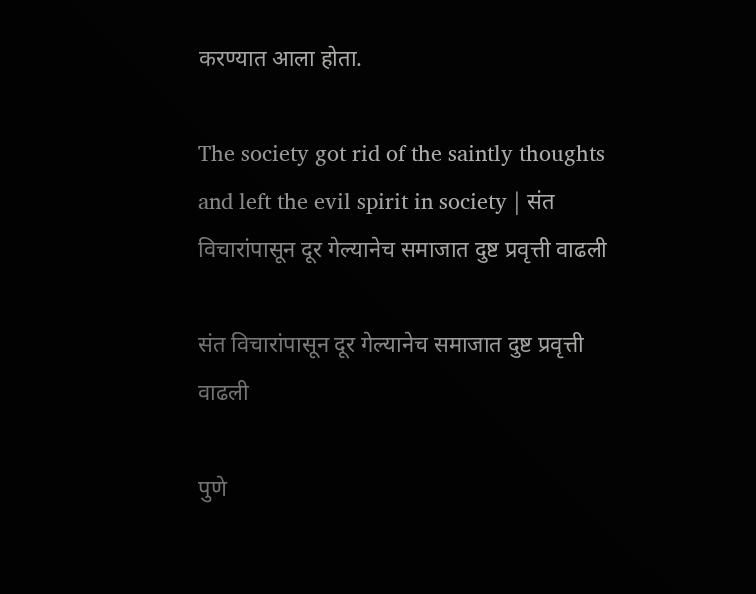करण्यात आला होता.

The society got rid of the saintly thoughts and left the evil spirit in society | संत विचारांपासून दूर गेल्यानेच समाजात दुष्ट प्रवृत्ती वाढली

संत विचारांपासून दूर गेल्यानेच समाजात दुष्ट प्रवृत्ती वाढली

पुणे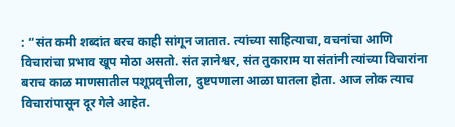: “संत कमी शब्दांत बरच काही सांगून जातात. त्यांच्या साहित्याचा, वचनांचा आणि विचारांचा प्रभाव खूप मोठा असतो. संत ज्ञानेश्वर, संत तुकाराम या संतांनी त्यांच्या विचारांना बराच काळ माणसातील पशूप्रवृत्तीला, दुष्टपणाला आळा घातला होता. आज लोक त्याच विचारांपासून दूर गेले आहेत.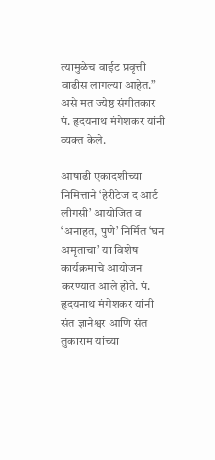त्यामुळेच वाईट प्रवृत्ती वाढीस लागल्या आहेत.” असे मत ज्येष्ठ संगीतकार पं. हृदयनाथ मंगेशकर यांनी व्यक्त केले.

आषाढी एकादशीच्या निमित्ताने ‘हेरीटेज द आर्ट लीगसी’ आयोजित व ‘अनाहत, पुणे’ निर्मित ‘घन अमृताचा’ या विशेष कार्यक्रमाचे आयोजन करण्यात आले होते. पं. हृदयनाथ मंगेशकर यांनी संत ज्ञानेश्वर आणि संत तुकाराम यांच्या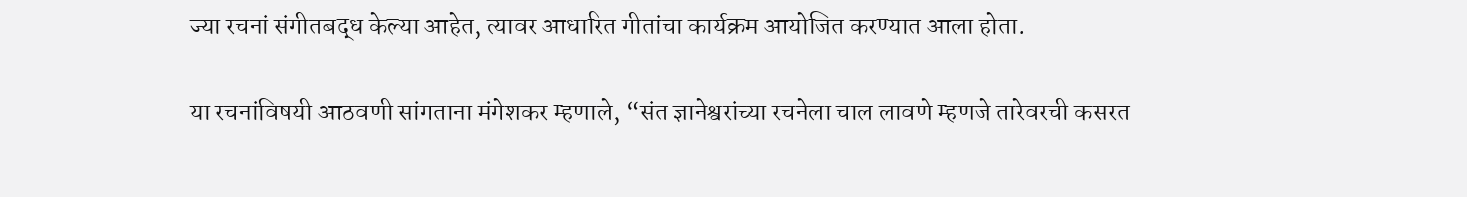ज्या रचनां संगीतबद्ध केल्या आहेत, त्यावर आधारित गीतांचा कार्यक्रम आयोजित करण्यात आला होता.

या रचनांविषयी आठवणी सांगताना मंगेशकर म्हणाले, “संत ज्ञानेश्वरांच्या रचनेला चाल लावणे म्हणजे तारेवरची कसरत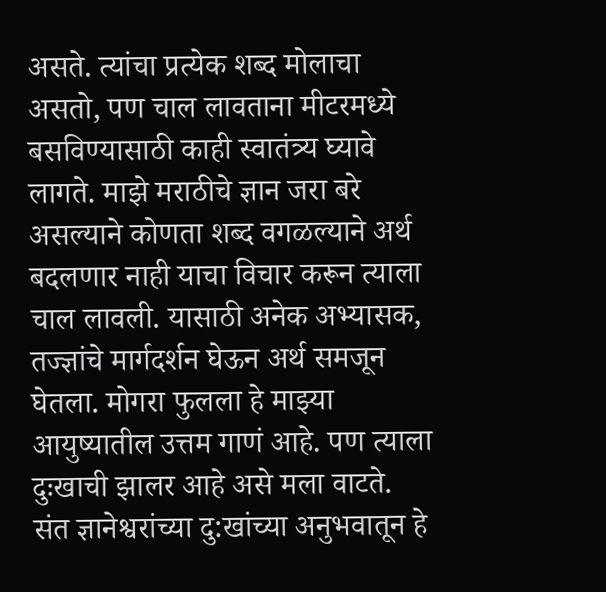असते. त्यांचा प्रत्येक शब्द मोलाचा असतो, पण चाल लावताना मीटरमध्ये बसविण्यासाठी काही स्वातंत्र्य घ्यावे लागते. माझे मराठीचे ज्ञान जरा बरे असल्याने कोणता शब्द वगळल्याने अर्थ बदलणार नाही याचा विचार करून त्याला चाल लावली. यासाठी अनेक अभ्यासक, तज्ज्ञांचे मार्गदर्शन घेऊन अर्थ समजून घेतला. मोगरा फुलला हे माझ्या आयुष्यातील उत्तम गाणं आहे. पण त्याला दुःखाची झालर आहे असे मला वाटते. संत ज्ञानेश्वरांच्या दु:खांच्या अनुभवातून हे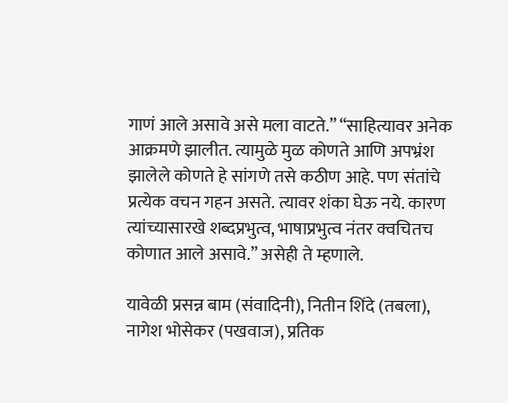गाणं आले असावे असे मला वाटते.” “साहित्यावर अनेक आक्रमणे झालीत. त्यामुळे मुळ कोणते आणि अपभ्रंश झालेले कोणते हे सांगणे तसे कठीण आहे. पण संतांचे प्रत्येक वचन गहन असते. त्यावर शंका घेऊ नये. कारण त्यांच्यासारखे शब्दप्रभुत्व, भाषाप्रभुत्व नंतर क्वचितच कोणात आले असावे.” असेही ते म्हणाले.

यावेळी प्रसन्न बाम (संवादिनी), नितीन शिंदे (तबला), नागेश भोसेकर (पखवाज), प्रतिक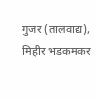गुजर (तालवाद्य), मिहीर भडकमकर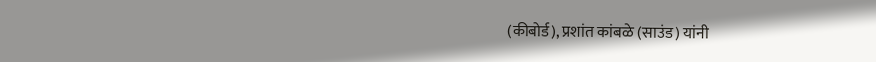(कीबोर्ड), प्रशांत कांबळे (साउंड) यांनी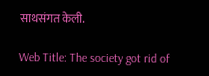साथसंगत केली.

Web Title: The society got rid of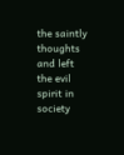the saintly thoughts and left the evil spirit in society